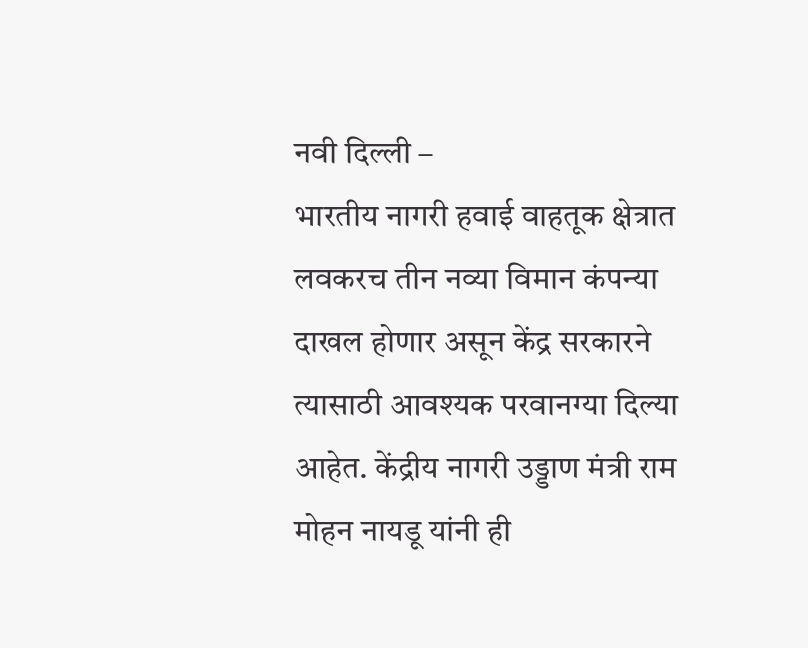नवी दिल्ली –
भारतीय नागरी हवाई वाहतूक क्षेत्रात लवकरच तीन नव्या विमान कंपन्या दाखल होणार असून केंद्र सरकारने त्यासाठी आवश्यक परवानग्या दिल्या आहेत. केंद्रीय नागरी उड्डाण मंत्री राम मोहन नायडू यांनी ही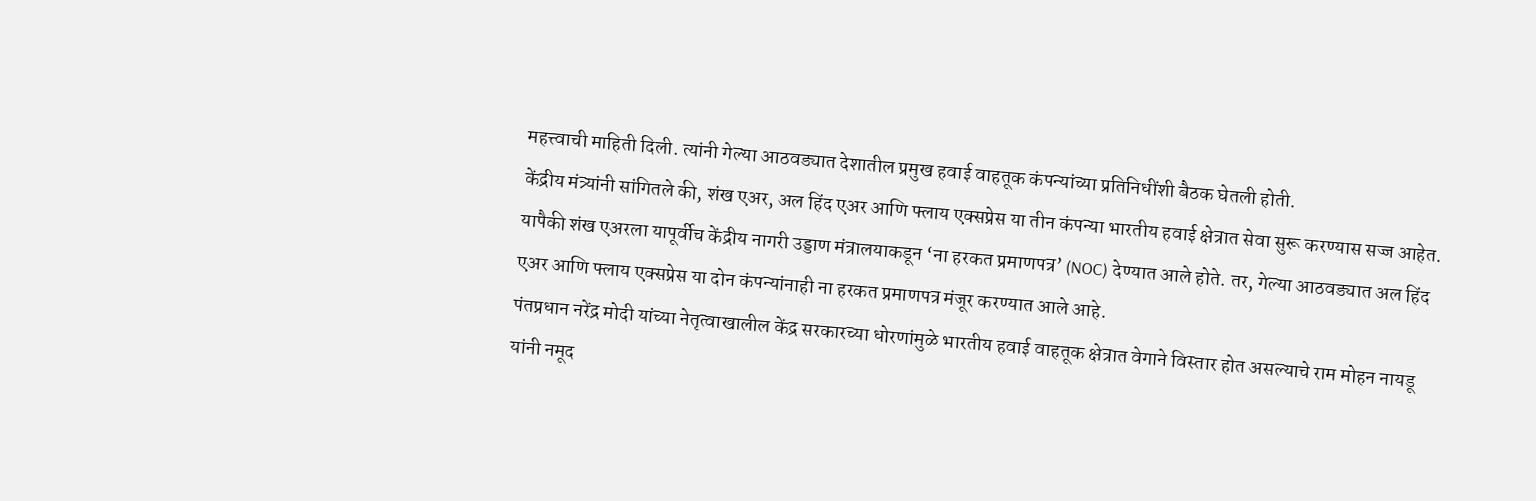महत्त्वाची माहिती दिली. त्यांनी गेल्या आठवड्यात देशातील प्रमुख हवाई वाहतूक कंपन्यांच्या प्रतिनिधींशी बैठक घेतली होती.
केंद्रीय मंत्र्यांनी सांगितले की, शंख एअर, अल हिंद एअर आणि फ्लाय एक्सप्रेस या तीन कंपन्या भारतीय हवाई क्षेत्रात सेवा सुरू करण्यास सज्ज आहेत. यापैकी शंख एअरला यापूर्वीच केंद्रीय नागरी उड्डाण मंत्रालयाकडून ‘ना हरकत प्रमाणपत्र’ (NOC) देण्यात आले होते. तर, गेल्या आठवड्यात अल हिंद एअर आणि फ्लाय एक्सप्रेस या दोन कंपन्यांनाही ना हरकत प्रमाणपत्र मंजूर करण्यात आले आहे.
पंतप्रधान नरेंद्र मोदी यांच्या नेतृत्वाखालील केंद्र सरकारच्या धोरणांमुळे भारतीय हवाई वाहतूक क्षेत्रात वेगाने विस्तार होत असल्याचे राम मोहन नायडू यांनी नमूद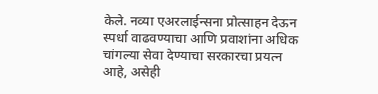केले. नव्या एअरलाईन्सना प्रोत्साहन देऊन स्पर्धा वाढवण्याचा आणि प्रवाशांना अधिक चांगल्या सेवा देण्याचा सरकारचा प्रयत्न आहे, असेही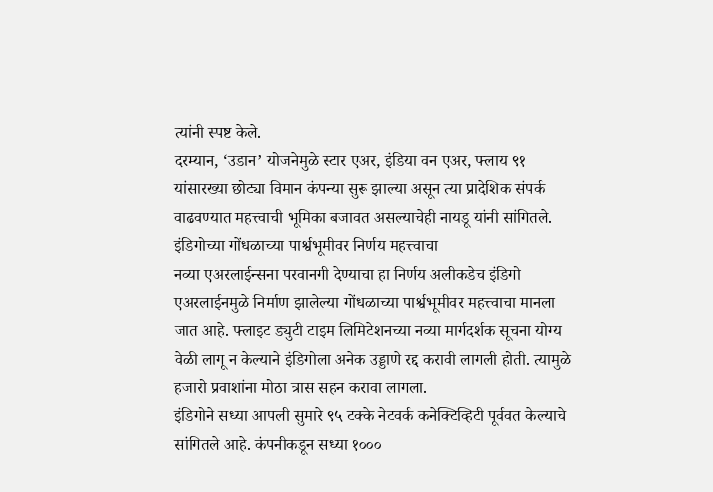त्यांनी स्पष्ट केले.
दरम्यान, ‘उडान’ योजनेमुळे स्टार एअर, इंडिया वन एअर, फ्लाय ९१ यांसारख्या छोट्या विमान कंपन्या सुरू झाल्या असून त्या प्रादेशिक संपर्क वाढवण्यात महत्त्वाची भूमिका बजावत असल्याचेही नायडू यांनी सांगितले.
इंडिगोच्या गोंधळाच्या पार्श्वभूमीवर निर्णय महत्त्वाचा
नव्या एअरलाईन्सना परवानगी देण्याचा हा निर्णय अलीकडेच इंडिगो एअरलाईनमुळे निर्माण झालेल्या गोंधळाच्या पार्श्वभूमीवर महत्त्वाचा मानला जात आहे. फ्लाइट ड्युटी टाइम लिमिटेशनच्या नव्या मार्गदर्शक सूचना योग्य वेळी लागू न केल्याने इंडिगोला अनेक उड्डाणे रद्द करावी लागली होती. त्यामुळे हजारो प्रवाशांना मोठा त्रास सहन करावा लागला.
इंडिगोने सध्या आपली सुमारे ९५ टक्के नेटवर्क कनेक्टिव्हिटी पूर्ववत केल्याचे सांगितले आहे. कंपनीकडून सध्या १०००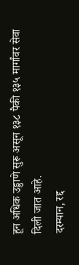हून अधिक उड्डाणे सुरू असून १३८ पैकी १३५ मार्गांवर सेवा दिली जात आहे.
दरम्यान, रद्द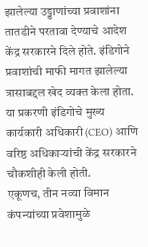झालेल्या उड्डाणांच्या प्रवाशांना तातडीने परतावा देण्याचे आदेश केंद्र सरकारने दिले होते. इंडिगोने प्रवाशांची माफी मागत झालेल्या त्रासाबद्दल खेद व्यक्त केला होता. या प्रकरणी इंडिगोचे मुख्य कार्यकारी अधिकारी (CEO) आणि वरिष्ठ अधिकाऱ्यांची केंद्र सरकारने चौकशीही केली होती.
एकूणच, तीन नव्या विमान कंपन्यांच्या प्रवेशामुळे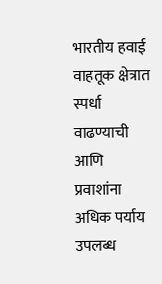भारतीय हवाई वाहतूक क्षेत्रात स्पर्धा वाढण्याची आणि प्रवाशांना अधिक पर्याय उपलब्ध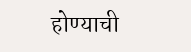होण्याची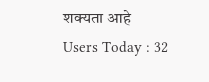शक्यता आहे
Users Today : 32